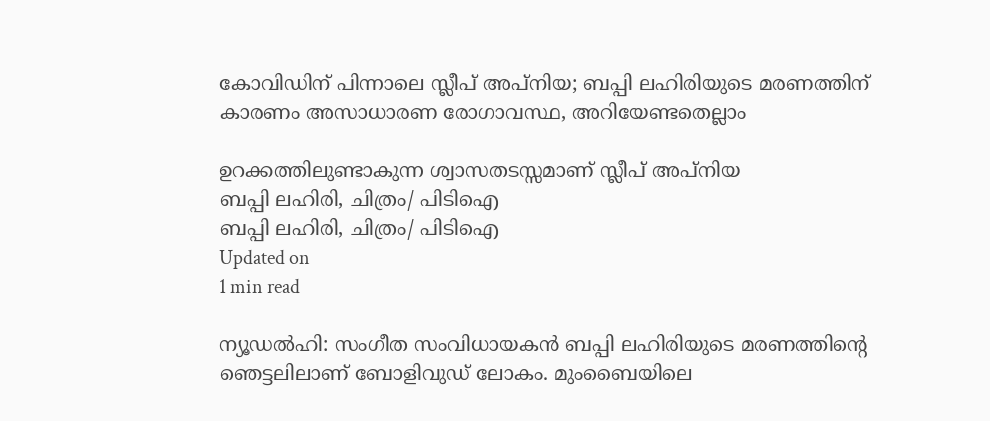കോവിഡിന് പിന്നാലെ സ്ലീപ് അപ്‌നിയ; ബപ്പി ലഹിരിയുടെ മരണത്തിന് കാരണം അസാധാരണ രോഗാവസ്ഥ, അറിയേണ്ടതെല്ലാം

ഉറക്കത്തിലുണ്ടാകുന്ന ശ്വാസതടസ്സമാണ് സ്ലീപ് അപ്‌നിയ
ബപ്പി ലഹിരി, ചിത്രം/ പിടിഐ
ബപ്പി ലഹിരി, ചിത്രം/ പിടിഐ
Updated on
1 min read

ന്യൂഡല്‍ഹി: സംഗീത സംവിധായകന്‍ ബപ്പി ലഹിരിയുടെ മരണത്തിന്റെ ഞെട്ടലിലാണ് ബോളിവുഡ് ലോകം. മുംബൈയിലെ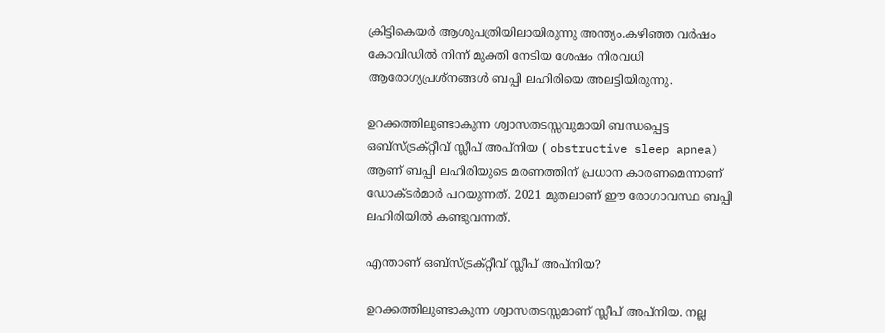ക്രിട്ടികെയര്‍ ആശുപത്രിയിലായിരുന്നു അന്ത്യം.കഴിഞ്ഞ വര്‍ഷം കോവിഡില്‍ നിന്ന് മുക്തി നേടിയ ശേഷം നിരവധി ആരോഗ്യപ്രശ്‌നങ്ങള്‍ ബപ്പി ലഹിരിയെ അലട്ടിയിരുന്നു.

ഉറക്കത്തിലുണ്ടാകുന്ന ശ്വാസതടസ്സവുമായി ബന്ധപ്പെട്ട ഒബ്‌സ്ട്രക്റ്റീവ് സ്ലീപ് അപ്‌നിയ ( obstructive sleep apnea) ആണ് ബപ്പി ലഹിരിയുടെ മരണത്തിന് പ്രധാന കാരണമെന്നാണ് ഡോക്ടര്‍മാര്‍ പറയുന്നത്. 2021 മുതലാണ് ഈ രോഗാവസ്ഥ ബപ്പി ലഹിരിയില്‍ കണ്ടുവന്നത്.

എന്താണ് ഒബ്‌സ്ട്രക്റ്റീവ് സ്ലീപ് അപ്‌നിയ?

ഉറക്കത്തിലുണ്ടാകുന്ന ശ്വാസതടസ്സമാണ് സ്ലീപ് അപ്‌നിയ. നല്ല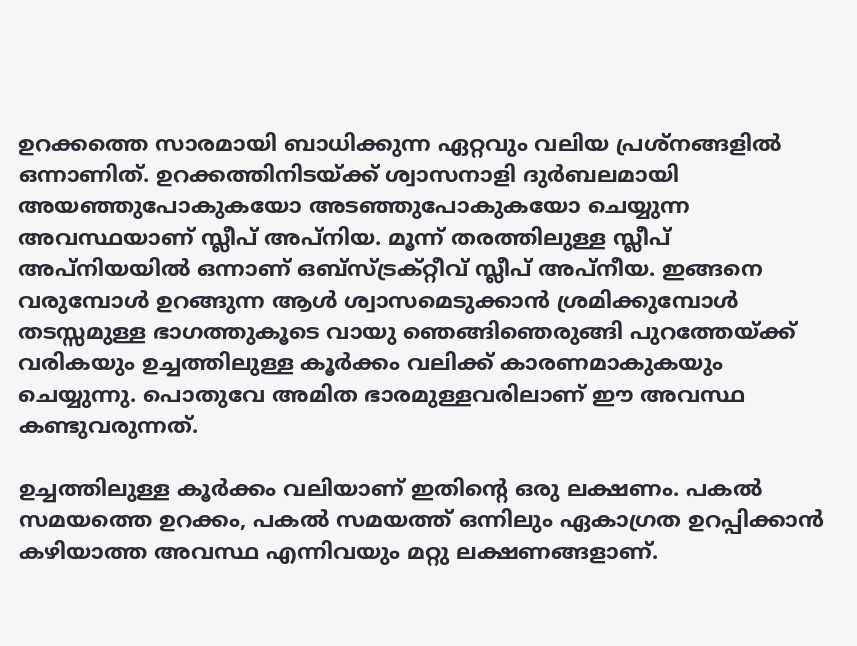ഉറക്കത്തെ സാരമായി ബാധിക്കുന്ന ഏറ്റവും വലിയ പ്രശ്‌നങ്ങളില്‍ ഒന്നാണിത്. ഉറക്കത്തിനിടയ്ക്ക് ശ്വാസനാളി ദുര്‍ബലമായി അയഞ്ഞുപോകുകയോ അടഞ്ഞുപോകുകയോ ചെയ്യുന്ന അവസ്ഥയാണ് സ്ലീപ് അപ്‌നിയ. മൂന്ന് തരത്തിലുള്ള സ്ലീപ് അപ്‌നിയയില്‍ ഒന്നാണ് ഒബ്‌സ്ട്രക്റ്റീവ് സ്ലീപ് അപ്‌നീയ. ഇങ്ങനെ വരുമ്പോള്‍ ഉറങ്ങുന്ന ആള്‍ ശ്വാസമെടുക്കാന്‍ ശ്രമിക്കുമ്പോള്‍ തടസ്സമുള്ള ഭാഗത്തുകൂടെ വായു ഞെങ്ങിഞെരുങ്ങി പുറത്തേയ്ക്ക് വരികയും ഉച്ചത്തിലുള്ള കൂര്‍ക്കം വലിക്ക് കാരണമാകുകയും ചെയ്യുന്നു. പൊതുവേ അമിത ഭാരമുള്ളവരിലാണ് ഈ അവസ്ഥ കണ്ടുവരുന്നത്.

ഉച്ചത്തിലുള്ള കൂര്‍ക്കം വലിയാണ് ഇതിന്റെ ഒരു ലക്ഷണം. പകല്‍ സമയത്തെ ഉറക്കം, പകല്‍ സമയത്ത് ഒന്നിലും ഏകാഗ്രത ഉറപ്പിക്കാന്‍ കഴിയാത്ത അവസ്ഥ എന്നിവയും മറ്റു ലക്ഷണങ്ങളാണ്.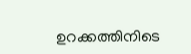ഉറക്കത്തിനിടെ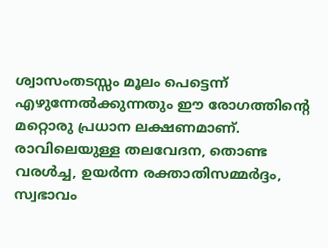ശ്വാസംതടസ്സം മൂലം പെട്ടെന്ന് എഴുന്നേല്‍ക്കുന്നതും ഈ രോഗത്തിന്റെ മറ്റൊരു പ്രധാന ലക്ഷണമാണ്. രാവിലെയുള്ള തലവേദന, തൊണ്ട വരള്‍ച്ച, ഉയര്‍ന്ന രക്താതിസമ്മര്‍ദ്ദം, സ്വഭാവം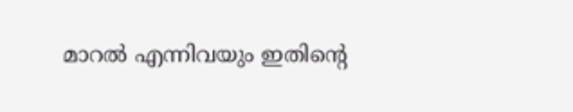മാറല്‍ എന്നിവയും ഇതിന്റെ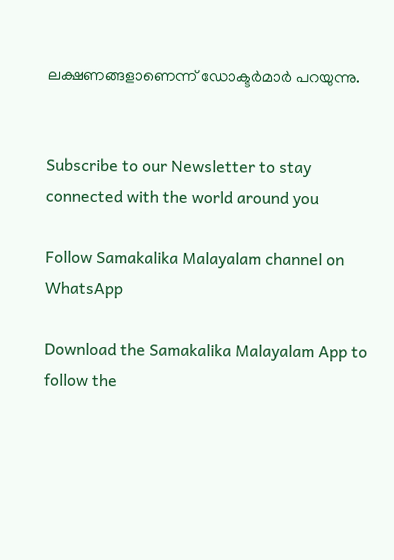ലക്ഷണങ്ങളാണെന്ന് ഡോക്ടര്‍മാര്‍ പറയുന്നു.


Subscribe to our Newsletter to stay connected with the world around you

Follow Samakalika Malayalam channel on WhatsApp

Download the Samakalika Malayalam App to follow the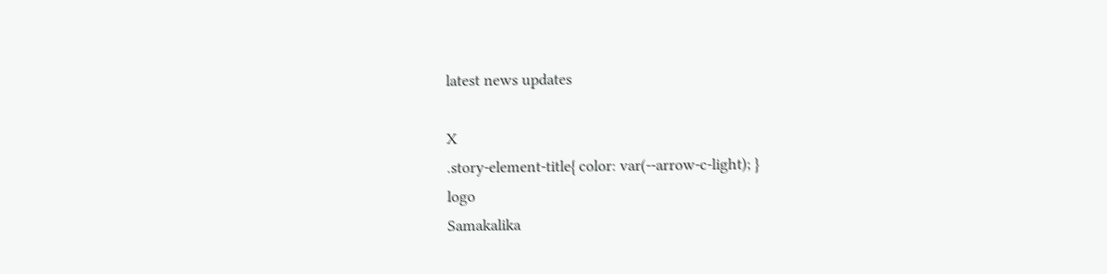latest news updates

X
.story-element-title{ color: var(--arrow-c-light); }
logo
Samakalika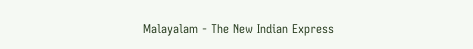Malayalam - The New Indian Express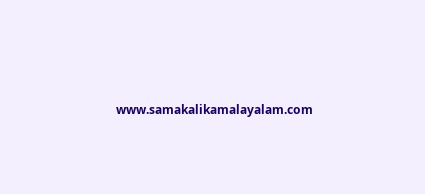www.samakalikamalayalam.com